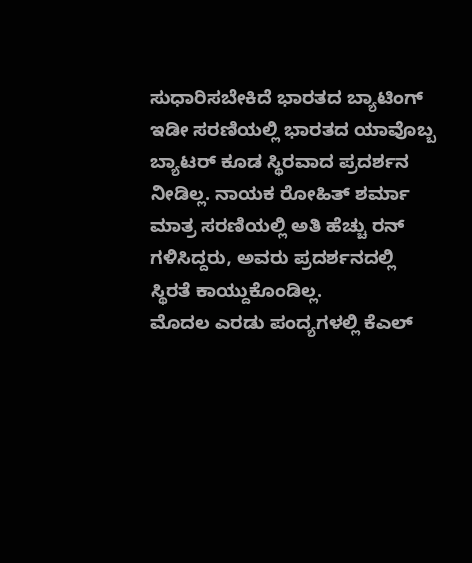ಸುಧಾರಿಸಬೇಕಿದೆ ಭಾರತದ ಬ್ಯಾಟಿಂಗ್
ಇಡೀ ಸರಣಿಯಲ್ಲಿ ಭಾರತದ ಯಾವೊಬ್ಬ ಬ್ಯಾಟರ್ ಕೂಡ ಸ್ಥಿರವಾದ ಪ್ರದರ್ಶನ ನೀಡಿಲ್ಲ. ನಾಯಕ ರೋಹಿತ್ ಶರ್ಮಾ ಮಾತ್ರ ಸರಣಿಯಲ್ಲಿ ಅತಿ ಹೆಚ್ಚು ರನ್ ಗಳಿಸಿದ್ದರು, ಅವರು ಪ್ರದರ್ಶನದಲ್ಲಿ ಸ್ಥಿರತೆ ಕಾಯ್ದುಕೊಂಡಿಲ್ಲ.
ಮೊದಲ ಎರಡು ಪಂದ್ಯಗಳಲ್ಲಿ ಕೆಎಲ್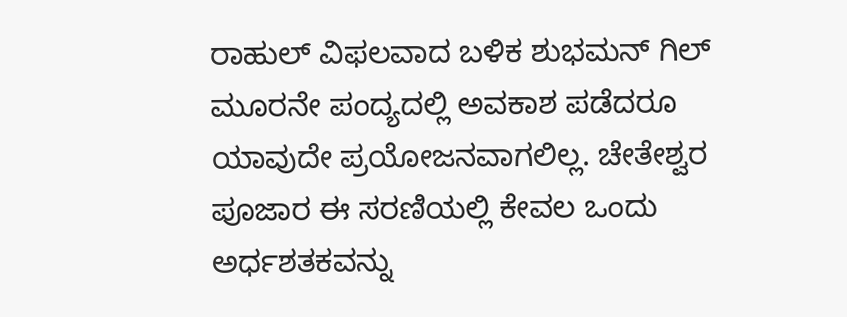ರಾಹುಲ್ ವಿಫಲವಾದ ಬಳಿಕ ಶುಭಮನ್ ಗಿಲ್ ಮೂರನೇ ಪಂದ್ಯದಲ್ಲಿ ಅವಕಾಶ ಪಡೆದರೂ ಯಾವುದೇ ಪ್ರಯೋಜನವಾಗಲಿಲ್ಲ. ಚೇತೇಶ್ವರ ಪೂಜಾರ ಈ ಸರಣಿಯಲ್ಲಿ ಕೇವಲ ಒಂದು ಅರ್ಧಶತಕವನ್ನು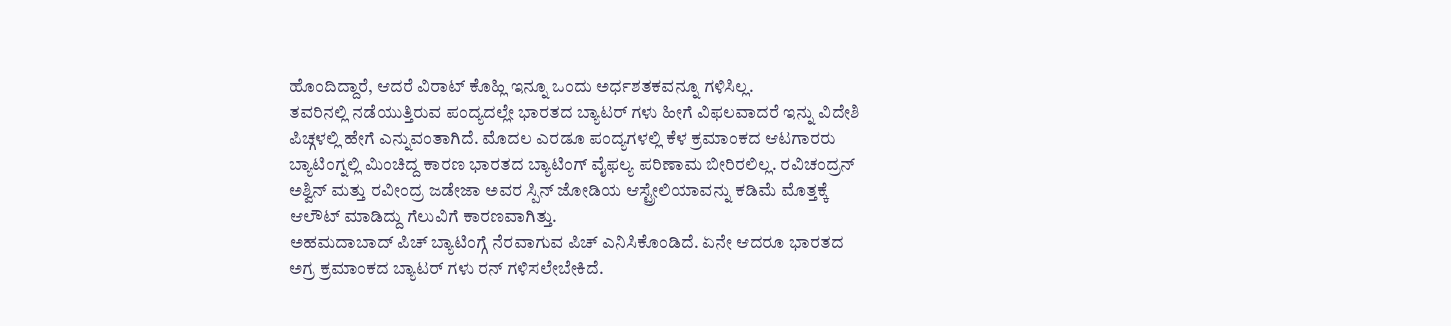ಹೊಂದಿದ್ದಾರೆ, ಆದರೆ ವಿರಾಟ್ ಕೊಹ್ಲಿ ಇನ್ನೂ ಒಂದು ಅರ್ಧಶತಕವನ್ನೂ ಗಳಿಸಿಲ್ಲ.
ತವರಿನಲ್ಲಿ ನಡೆಯುತ್ತಿರುವ ಪಂದ್ಯದಲ್ಲೇ ಭಾರತದ ಬ್ಯಾಟರ್ ಗಳು ಹೀಗೆ ವಿಫಲವಾದರೆ ಇನ್ನು ವಿದೇಶಿ ಪಿಚ್ಗಳಲ್ಲಿ ಹೇಗೆ ಎನ್ನುವಂತಾಗಿದೆ. ಮೊದಲ ಎರಡೂ ಪಂದ್ಯಗಳಲ್ಲಿ ಕೆಳ ಕ್ರಮಾಂಕದ ಆಟಗಾರರು ಬ್ಯಾಟಿಂಗ್ನಲ್ಲಿ ಮಿಂಚಿದ್ದ ಕಾರಣ ಭಾರತದ ಬ್ಯಾಟಿಂಗ್ ವೈಫಲ್ಯ ಪರಿಣಾಮ ಬೀರಿರಲಿಲ್ಲ. ರವಿಚಂದ್ರನ್ ಅಶ್ವಿನ್ ಮತ್ತು ರವೀಂದ್ರ ಜಡೇಜಾ ಅವರ ಸ್ಪಿನ್ ಜೋಡಿಯ ಆಸ್ಟ್ರೇಲಿಯಾವನ್ನು ಕಡಿಮೆ ಮೊತ್ತಕ್ಕೆ ಆಲೌಟ್ ಮಾಡಿದ್ದು ಗೆಲುವಿಗೆ ಕಾರಣವಾಗಿತ್ತು.
ಅಹಮದಾಬಾದ್ ಪಿಚ್ ಬ್ಯಾಟಿಂಗ್ಗೆ ನೆರವಾಗುವ ಪಿಚ್ ಎನಿಸಿಕೊಂಡಿದೆ. ಏನೇ ಆದರೂ ಭಾರತದ ಅಗ್ರ ಕ್ರಮಾಂಕದ ಬ್ಯಾಟರ್ ಗಳು ರನ್ ಗಳಿಸಲೇಬೇಕಿದೆ.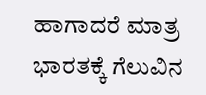ಹಾಗಾದರೆ ಮಾತ್ರ ಭಾರತಕ್ಕೆ ಗೆಲುವಿನ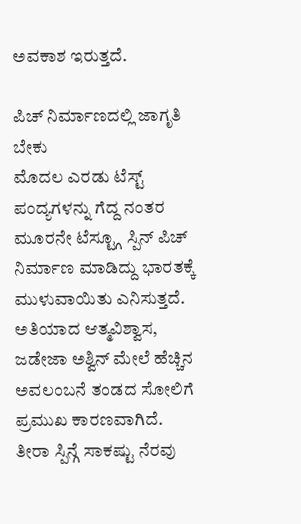ಅವಕಾಶ ಇರುತ್ತದೆ.

ಪಿಚ್ ನಿರ್ಮಾಣದಲ್ಲಿ ಜಾಗೃತಿ ಬೇಕು
ಮೊದಲ ಎರಡು ಟೆಸ್ಟ್ ಪಂದ್ಯಗಳನ್ನು ಗೆದ್ದ ನಂತರ ಮೂರನೇ ಟೆಸ್ಟ್ಗೂ ಸ್ಪಿನ್ ಪಿಚ್ ನಿರ್ಮಾಣ ಮಾಡಿದ್ದು ಭಾರತಕ್ಕೆ ಮುಳುವಾಯಿತು ಎನಿಸುತ್ತದೆ. ಅತಿಯಾದ ಆತ್ಮವಿಶ್ವಾಸ, ಜಡೇಜಾ ಅಶ್ವಿನ್ ಮೇಲೆ ಹೆಚ್ಚಿನ ಅವಲಂಬನೆ ತಂಡದ ಸೋಲಿಗೆ ಪ್ರಮುಖ ಕಾರಣವಾಗಿದೆ.
ತೀರಾ ಸ್ಪಿನ್ಗೆ ಸಾಕಷ್ಟು ನೆರವು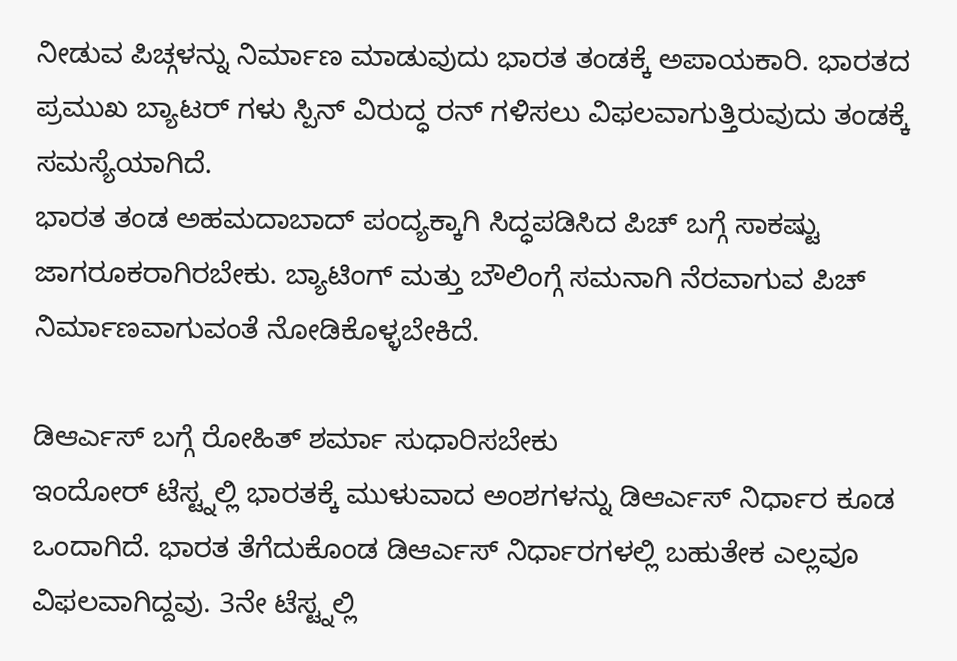ನೀಡುವ ಪಿಚ್ಗಳನ್ನು ನಿರ್ಮಾಣ ಮಾಡುವುದು ಭಾರತ ತಂಡಕ್ಕೆ ಅಪಾಯಕಾರಿ. ಭಾರತದ ಪ್ರಮುಖ ಬ್ಯಾಟರ್ ಗಳು ಸ್ಪಿನ್ ವಿರುದ್ಧ ರನ್ ಗಳಿಸಲು ವಿಫಲವಾಗುತ್ತಿರುವುದು ತಂಡಕ್ಕೆ ಸಮಸ್ಯೆಯಾಗಿದೆ.
ಭಾರತ ತಂಡ ಅಹಮದಾಬಾದ್ ಪಂದ್ಯಕ್ಕಾಗಿ ಸಿದ್ಧಪಡಿಸಿದ ಪಿಚ್ ಬಗ್ಗೆ ಸಾಕಷ್ಟು ಜಾಗರೂಕರಾಗಿರಬೇಕು. ಬ್ಯಾಟಿಂಗ್ ಮತ್ತು ಬೌಲಿಂಗ್ಗೆ ಸಮನಾಗಿ ನೆರವಾಗುವ ಪಿಚ್ ನಿರ್ಮಾಣವಾಗುವಂತೆ ನೋಡಿಕೊಳ್ಳಬೇಕಿದೆ.

ಡಿಆರ್ಎಸ್ ಬಗ್ಗೆ ರೋಹಿತ್ ಶರ್ಮಾ ಸುಧಾರಿಸಬೇಕು
ಇಂದೋರ್ ಟೆಸ್ಟ್ನಲ್ಲಿ ಭಾರತಕ್ಕೆ ಮುಳುವಾದ ಅಂಶಗಳನ್ನು ಡಿಆರ್ಎಸ್ ನಿರ್ಧಾರ ಕೂಡ ಒಂದಾಗಿದೆ. ಭಾರತ ತೆಗೆದುಕೊಂಡ ಡಿಆರ್ಎಸ್ ನಿರ್ಧಾರಗಳಲ್ಲಿ ಬಹುತೇಕ ಎಲ್ಲವೂ ವಿಫಲವಾಗಿದ್ದವು. 3ನೇ ಟೆಸ್ಟ್ನಲ್ಲಿ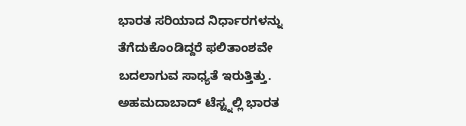ಭಾರತ ಸರಿಯಾದ ನಿರ್ಧಾರಗಳನ್ನು ತೆಗೆದುಕೊಂಡಿದ್ದರೆ ಫಲಿತಾಂಶವೇ ಬದಲಾಗುವ ಸಾಧ್ಯತೆ ಇರುತ್ತಿತ್ತು.
ಅಹಮದಾಬಾದ್ ಟೆಸ್ಟ್ನಲ್ಲಿ ಭಾರತ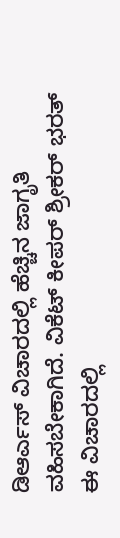ಡಿಆರ್ಎಸ್ ವಿಚಾರದಲ್ಲಿ ಹೆಚ್ಚಿನ ಜಾಗೃತಿ ವಹಿಸಬೇಕಾಗಿದೆ. ವಿಕೆಟ್ ಕೀಪರ್ ಶ್ರೀಕರ್ ಭರತ್ ಈ ವಿಚಾರದಲ್ಲಿ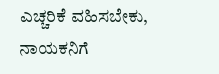ಎಚ್ಚರಿಕೆ ವಹಿಸಬೇಕು, ನಾಯಕನಿಗೆ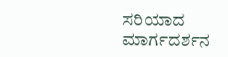ಸರಿಯಾದ ಮಾರ್ಗದರ್ಶನ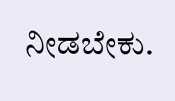ನೀಡಬೇಕು.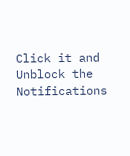Click it and Unblock the Notifications